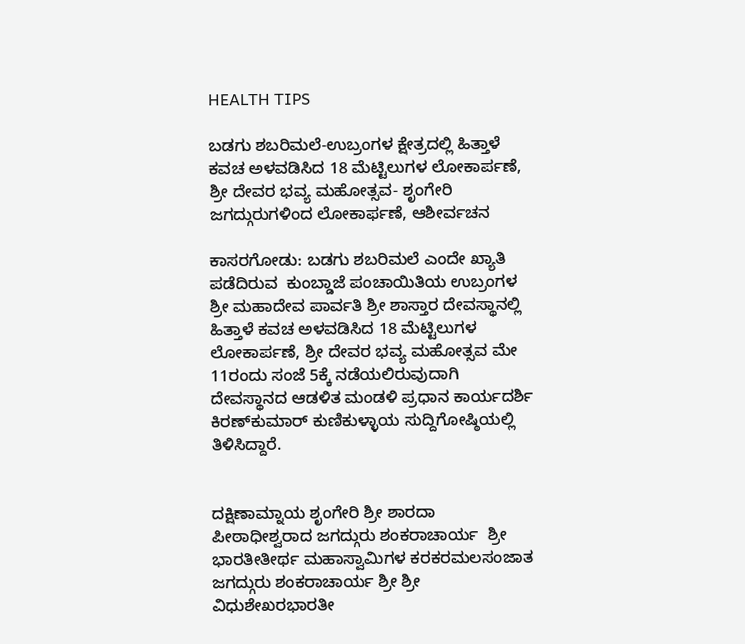HEALTH TIPS

ಬಡಗು ಶಬರಿಮಲೆ-ಉಬ್ರಂಗಳ ಕ್ಷೇತ್ರದಲ್ಲಿ ಹಿತ್ತಾಳೆ ಕವಚ ಅಳವಡಿಸಿದ 18 ಮೆಟ್ಟಿಲುಗಳ ಲೋಕಾರ್ಪಣೆ, ಶ್ರೀ ದೇವರ ಭವ್ಯ ಮಹೋತ್ಸವ- ಶೃಂಗೇರಿ ಜಗದ್ಗುರುಗಳಿಂದ ಲೋಕಾರ್ಫಣೆ, ಆಶೀರ್ವಚನ

ಕಾಸರಗೋಡು: ಬಡಗು ಶಬರಿಮಲೆ ಎಂದೇ ಖ್ಯಾತಿ ಪಡೆದಿರುವ  ಕುಂಬ್ಡಾಜೆ ಪಂಚಾಯಿತಿಯ ಉಬ್ರಂಗಳ ಶ್ರೀ ಮಹಾದೇವ ಪಾರ್ವತಿ ಶ್ರೀ ಶಾಸ್ತಾರ ದೇವಸ್ಥಾನಲ್ಲಿ   ಹಿತ್ತಾಳೆ ಕವಚ ಅಳವಡಿಸಿದ 18 ಮೆಟ್ಟಿಲುಗಳ ಲೋಕಾರ್ಪಣೆ, ಶ್ರೀ ದೇವರ ಭವ್ಯ ಮಹೋತ್ಸವ ಮೇ 11ರಂದು ಸಂಜೆ 5ಕ್ಕೆ ನಡೆಯಲಿರುವುದಾಗಿ ದೇವಸ್ಥಾನದ ಆಡಳಿತ ಮಂಡಳಿ ಪ್ರಧಾನ ಕಾರ್ಯದರ್ಶಿ ಕಿರಣ್‍ಕುಮಾರ್ ಕುಣಿಕುಳ್ಳಾಯ ಸುದ್ದಿಗೋಷ್ಠಿಯಲ್ಲಿ ತಿಳಿಸಿದ್ದಾರೆ.


ದಕ್ಷಿಣಾಮ್ನಾಯ ಶೃಂಗೇರಿ ಶ್ರೀ ಶಾರದಾ ಪೀಠಾಧೀಶ್ವರಾದ ಜಗದ್ಗುರು ಶಂಕರಾಚಾರ್ಯ  ಶ್ರೀ ಭಾರತೀತೀರ್ಥ ಮಹಾಸ್ವಾಮಿಗಳ ಕರಕರಮಲಸಂಜಾತ ಜಗದ್ಗುರು ಶಂಕರಾಚಾರ್ಯ ಶ್ರೀ ಶ್ರೀ ವಿಧುಶೇಖರಭಾರತೀ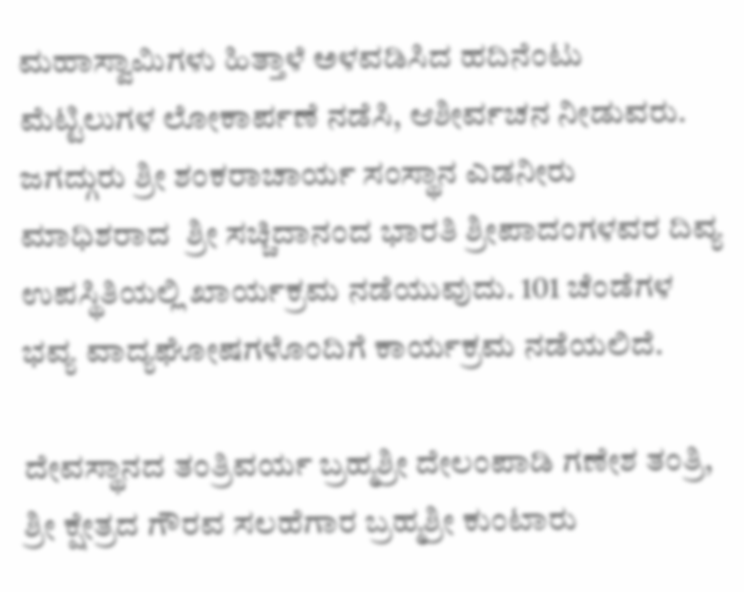ಮಹಾಸ್ವಾಮಿಗಳು ಹಿತ್ತಾಳೆ ಅಳವಡಿಸಿದ ಹದಿನೆಂಟು ಮೆಟ್ಟಿಲುಗಳ ಲೋಕಾರ್ಪಣೆ ನಡೆಸಿ, ಆಶೀರ್ವಚನ ನೀಡುವರು.    ಜಗದ್ಗುರು ಶ್ರೀ ಶಂಕರಾಚಾರ್ಯ ಸಂಸ್ಥಾನ ಎಡನೀರು ಮಾಧಿಶರಾದ  ಶ್ರೀ ಸಚ್ಚಿದಾನಂದ ಭಾರತಿ ಶ್ರೀಪಾದಂಗಳವರ ದಿವ್ಯ ಉಪಸ್ಥಿತಿಯಲ್ಲಿ ಖಾರ್ಯಕ್ರಮ ನಡೆಯುವುದು. 101 ಚೆಂಡೆಗಳ ಭವ್ಯ ವಾದ್ಯಘೋಷಗಳೊಂದಿಗೆ ಕಾರ್ಯಕ್ರಮ ನಡೆಯಲಿದೆ.

ದೇವಸ್ಥಾನದ ತಂತ್ರಿವರ್ಯ ಬ್ರಹ್ಮಶ್ರೀ ದೇಲಂಪಾಡಿ ಗಣೇಶ ತಂತ್ರಿ, ಶ್ರೀ ಕ್ಷೇತ್ರದ ಗೌರವ ಸಲಹೆಗಾರ ಬ್ರಹ್ಮಶ್ರೀ ಕುಂಟಾರು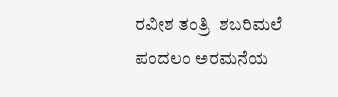ರವೀಶ ತಂತ್ರಿ  ಶಬರಿಮಲೆ ಪಂದಲಂ ಅರಮನೆಯ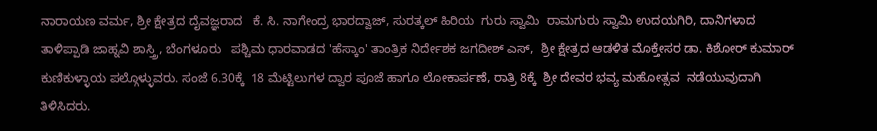ನಾರಾಯಣ ವರ್ಮ, ಶ್ರೀ ಕ್ಷೇತ್ರದ ದೈವಜ್ಞರಾದ   ಕೆ. ಸಿ. ನಾಗೇಂದ್ರ ಭಾರದ್ವಾಜ್, ಸುರತ್ಕಲ್ ಹಿರಿಯ  ಗುರು ಸ್ವಾಮಿ  ರಾಮಗುರು ಸ್ವಾಮಿ ಉದಯಗಿರಿ, ದಾನಿಗಳಾದ  ತಾಳಿಪ್ಪಾಡಿ ಜಾಹ್ನವಿ ಶಾಸ್ತ್ರಿ, ಬೆಂಗಳೂರು   ಪಶ್ಚಿಮ ಧಾರವಾಡದ 'ಹೆಸ್ಕಾಂ' ತಾಂತ್ರಿಕ ನಿರ್ದೇಶಕ ಜಗದೀಶ್ ಎಸ್,  ಶ್ರೀ ಕ್ಷೇತ್ರದ ಆಡಳಿತ ಮೊಕ್ತೇಸರ ಡಾ. ಕಿಶೋರ್ ಕುಮಾರ್ ಕುಣಿಕುಳ್ಳಾಯ ಪಲ್ಗೊಳ್ಳುವರು. ಸಂಜೆ 6.30ಕ್ಕೆ  18 ಮೆಟ್ಟಿಲುಗಳ ದ್ವಾರ ಪೂಜೆ ಹಾಗೂ ಲೋಕಾರ್ಪಣೆ, ರಾತ್ರಿ 8ಕ್ಕೆ  ಶ್ರೀ ದೇವರ ಭವ್ಯ ಮಹೋತ್ಸವ  ನಡೆಯುವುದಾಗಿ ತಿಳಿಸಿದರು.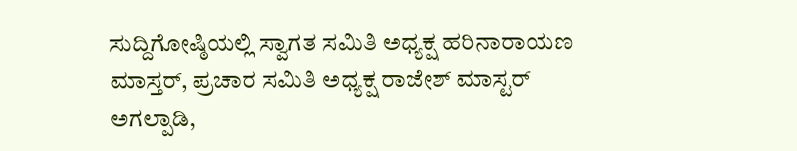ಸುದ್ದಿಗೋಷ್ಠಿಯಲ್ಲಿ ಸ್ವಾಗತ ಸಮಿತಿ ಅಧ್ಯಕ್ಷ ಹರಿನಾರಾಯಣ ಮಾಸ್ತರ್, ಪ್ರಚಾರ ಸಮಿತಿ ಅಧ್ಯಕ್ಷ ರಾಜೇಶ್ ಮಾಸ್ಟರ್ ಅಗಲ್ಪಾಡಿ,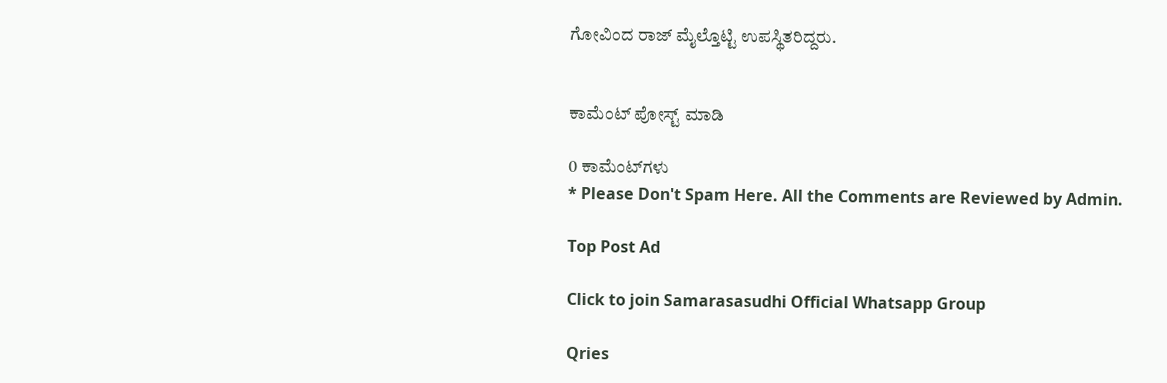ಗೋವಿಂದ ರಾಜ್ ಮೈಲ್ತೊಟ್ಟಿ ಉಪಸ್ಥಿತರಿದ್ದರು.


ಕಾಮೆಂಟ್‌‌ ಪೋಸ್ಟ್‌ ಮಾಡಿ

0 ಕಾಮೆಂಟ್‌ಗಳು
* Please Don't Spam Here. All the Comments are Reviewed by Admin.

Top Post Ad

Click to join Samarasasudhi Official Whatsapp Group

Qries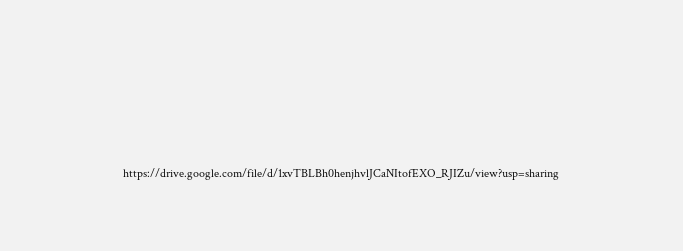https://drive.google.com/file/d/1xvTBLBh0henjhvlJCaNItofEXO_RJIZu/view?usp=sharing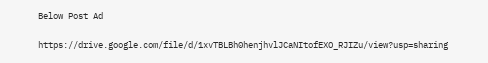Below Post Ad

https://drive.google.com/file/d/1xvTBLBh0henjhvlJCaNItofEXO_RJIZu/view?usp=sharing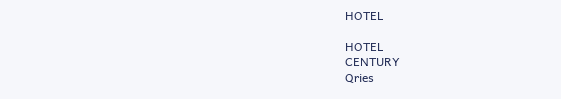HOTEL

HOTEL
CENTURY
Qries